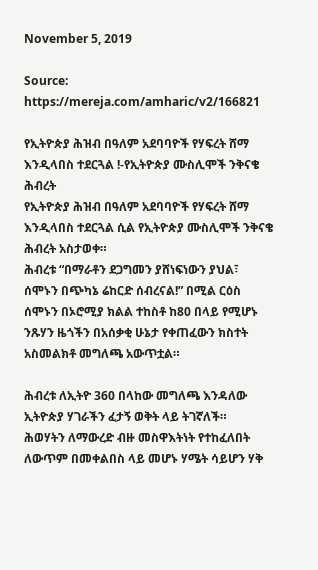November 5, 2019

Source: https://mereja.com/amharic/v2/166821

የኢትዮጵያ ሕዝብ በዓለም አደባባዮች የሃፍረት ሸማ እንዲላበስ ተደርጓል !-የኢትዮጵያ ሙስሊሞች ንቅናቄ ሕብረት
የኢትዮጵያ ሕዝብ በዓለም አደባባዮች የሃፍረት ሸማ እንዲላበስ ተደርጓል ሲል የኢትዮጵያ ሙስሊሞች ንቅናቄ ሕብረት አስታወቀ።
ሕብረቱ “በማራቶን ደጋግመን ያሸነፍነውን ያህል፣ ሰሞኑን በጭካኔ ሬከርድ ሰብረናል!” በሚል ርዕስ ሰሞኑን በኦሮሚያ ክልል ተከስቶ ከ80 በላይ የሚሆኑ ንጹሃን ዜጎችን በአሰቃቂ ሁኔታ የቀጠፈውን ክስተት አስመልክቶ መግለጫ አውጥቷል።

ሕብረቱ ለኢትዮ 360 በላከው መግለጫ እንዳለው ኢትዮጵያ ሃገራችን ፈታኝ ወቅት ላይ ትገኛለች።
ሕወሃትን ለማውረድ ብዙ መስዋእትነት የተከፈለበት ለውጥም በመቀልበስ ላይ መሆኑ ሃሜት ሳይሆን ሃቅ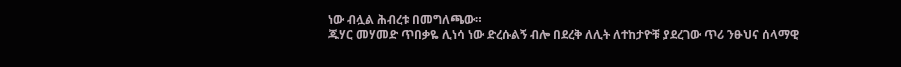ነው ብሏል ሕብረቱ በመግለጫው።
ጁሃር መሃመድ ጥበቃዬ ሊነሳ ነው ድረሱልኝ ብሎ በደረቅ ለሊት ለተከታዮቹ ያደረገው ጥሪ ንፁህና ሰላማዊ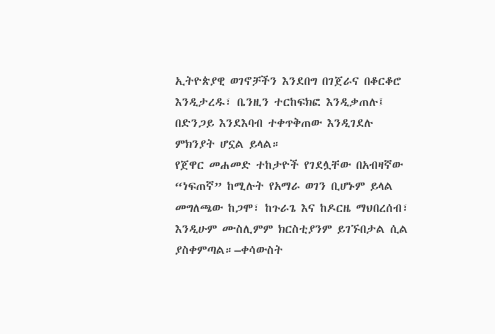ኢትዮጵያዊ ወገኖቻችን እንደበግ በገጀራና በቆርቆሮ እንዲታረዱ፣ ቤንዚን ተርከፍክፎ እንዲቃጠሉ፤ በድንጋይ እንደእባብ ተቀጥቅጠው እንዲገደሉ ምክንያት ሆኗል ይላል።
የጀዋር መሐመድ ተከታዮች የገደሏቸው በአብዛኛው “ነፍጠኛ” ከሚሉት የአማራ ወገን ቢሆኑም ይላል መግለጫው ከጋሞ፣ ከጉራጌ እና ከዶርዜ ማህበረሰብ፣ እንዲሁም ሙስሊምም ክርስቲያንም ይገኙበታል ሲል ያስቀምጣል።–ቀሳውስት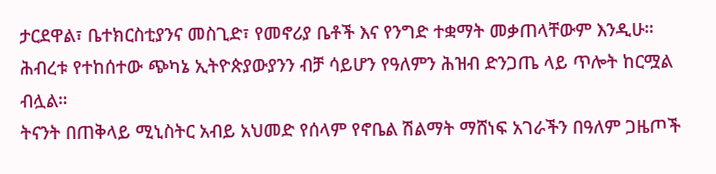ታርደዋል፣ ቤተክርስቲያንና መስጊድ፣ የመኖሪያ ቤቶች እና የንግድ ተቋማት መቃጠላቸውም እንዲሁ።
ሕብረቱ የተከሰተው ጭካኔ ኢትዮጵያውያንን ብቻ ሳይሆን የዓለምን ሕዝብ ድንጋጤ ላይ ጥሎት ከርሟል ብሏል።
ትናንት በጠቅላይ ሚኒስትር አብይ አህመድ የሰላም የኖቤል ሽልማት ማሸነፍ አገራችን በዓለም ጋዜጦች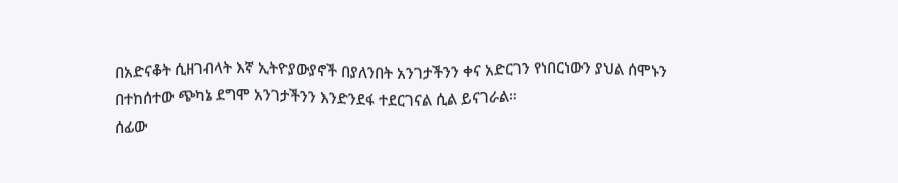በአድናቆት ሲዘገብላት እኛ ኢትዮያውያኖች በያለንበት አንገታችንን ቀና አድርገን የነበርነውን ያህል ሰሞኑን በተከሰተው ጭካኔ ደግሞ አንገታችንን እንድንደፋ ተደርገናል ሲል ይናገራል።
ሰፊው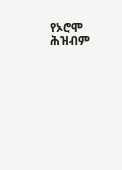የኦሮሞ ሕዝብም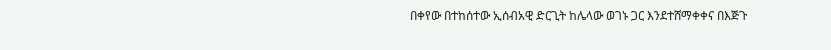በቀየው በተከሰተው ኢሰብአዊ ድርጊት ከሌላው ወገኑ ጋር እንደተሸማቀቀና በእጅጉ